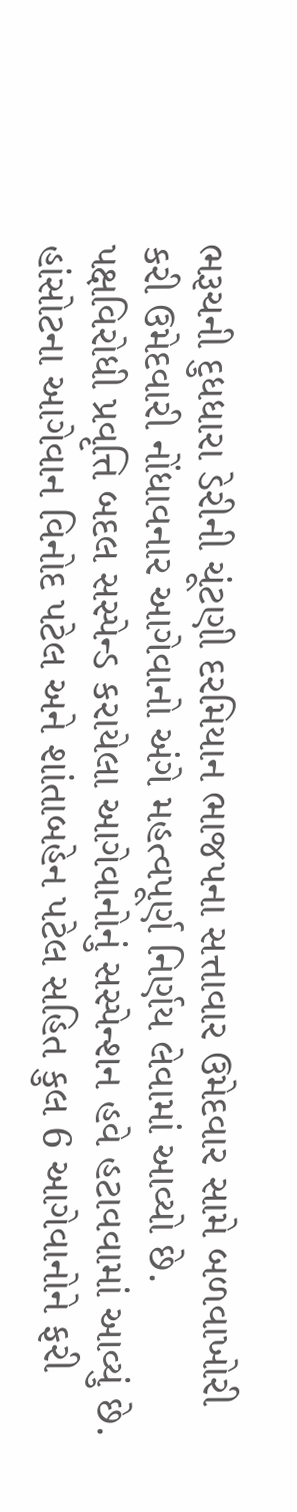ભરૂચની દુધધારા ડેરીની ચૂંટણી દરમિયાન ભાજપના સત્તાવાર ઉમેદવાર સામે બળવાખોરી કરી ઉમેદવારી નોંધાવનાર આગેવાનો અંગે મહત્વપૂર્ણ નિર્ણય લેવામાં આવ્યો છે.
પક્ષવિરોધી પ્રવૃત્તિ બદલ સસ્પેન્ડ કરાયેલા આગેવાનોનું સસ્પેન્શન હવે હટાવવામાં આવ્યું છે. હાંસોટના આગેવાન વિનોદ પટેલ અને શાંતાબહેન પટેલ સહિત કુલ 6 આગેવાનોને ફરી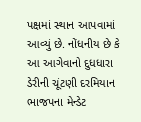પક્ષમાં સ્થાન આપવામાં આવ્યું છે. નોંધનીય છે કે આ આગેવાનો દુધધારા ડેરીની ચૂંટણી દરમિયાન ભાજપના મેન્ડેટ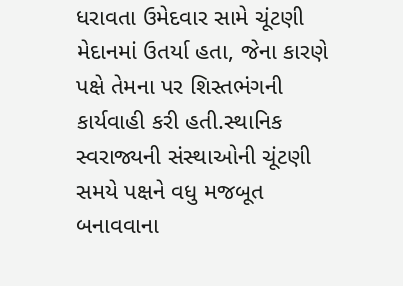ધરાવતા ઉમેદવાર સામે ચૂંટણી મેદાનમાં ઉતર્યા હતા, જેના કારણે પક્ષે તેમના પર શિસ્તભંગની કાર્યવાહી કરી હતી.સ્થાનિક સ્વરાજ્યની સંસ્થાઓની ચૂંટણી સમયે પક્ષને વધુ મજબૂત બનાવવાના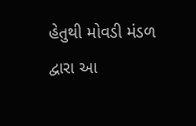હેતુથી મોવડી મંડળ દ્વારા આ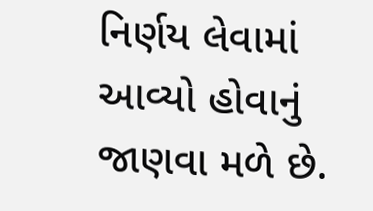નિર્ણય લેવામાં આવ્યો હોવાનું જાણવા મળે છે.